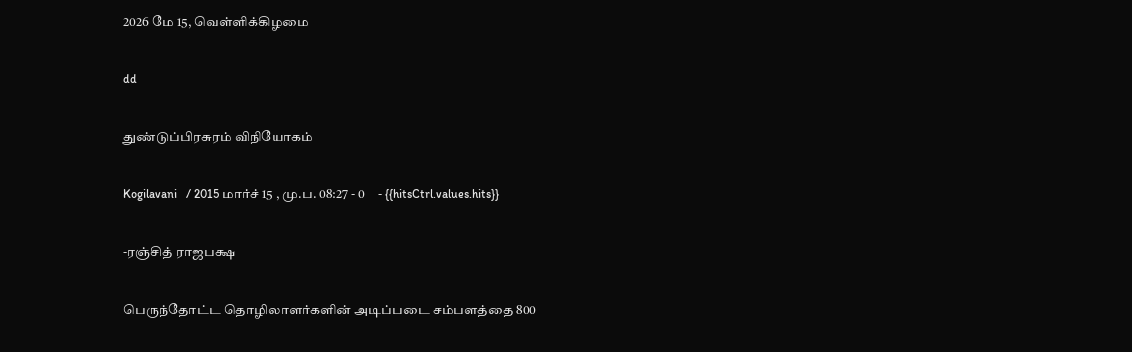2026 மே 15, வெள்ளிக்கிழமை

dd

துண்டுப்பிரசுரம் விநியோகம்

Kogilavani   / 2015 மார்ச் 15 , மு.ப. 08:27 - 0     - {{hitsCtrl.values.hits}}

-ரஞ்சித் ராஜபக்ஷ

பெருந்தோட்ட தொழிலாளர்களின் அடிப்படை சம்பளத்தை 800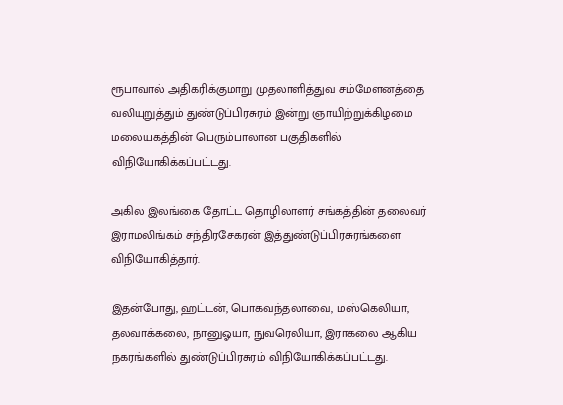ரூபாவால் அதிகரிக்குமாறு முதலாளித்துவ சம்மேளனத்தை வலியுறுத்தும் துண்டுப்பிரசுரம் இன்று ஞாயிற்றுக்கிழமை மலையகத்தின் பெரும்பாலான பகுதிகளில் விநியோகிக்கப்பட்டது.

அகில இலங்கை தோட்ட தொழிலாளர் சங்கத்தின் தலைவர் இராமலிங்கம் சந்திரசேகரன் இத்துண்டுப்பிரசுரங்களை விநியோகித்தார்.

இதன்போது, ஹட்டன், பொகவந்தலாவை, மஸ்கெலியா, தலவாக்கலை, நானுஓயா, நுவரெலியா, இராகலை ஆகிய நகரங்களில் துண்டுப்பிரசுரம் விநியோகிக்கப்பட்டது.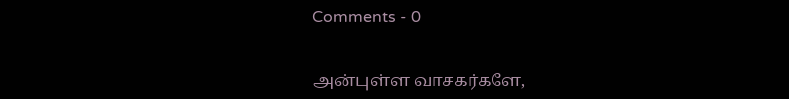Comments - 0


அன்புள்ள வாசகர்களே,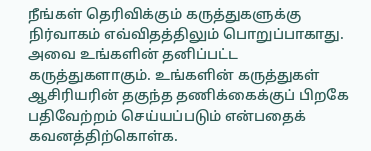நீங்கள் தெரிவிக்கும் கருத்துகளுக்கு நிர்வாகம் எவ்விதத்திலும் பொறுப்பாகாது. அவை உங்களின் தனிப்பட்ட கருத்துகளாகும். உங்களின் கருத்துகள் ஆசிரியரின் தகுந்த தணிக்கைக்குப் பிறகே பதிவேற்றம் செய்யப்படும் என்பதைக் கவனத்திற்கொள்க.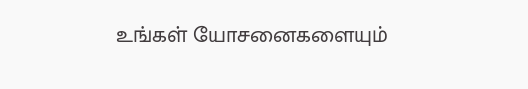உங்கள் யோசனைகளையும்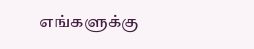எங்களுக்கு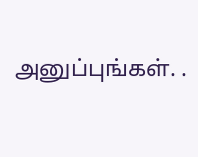அனுப்புங்கள். .